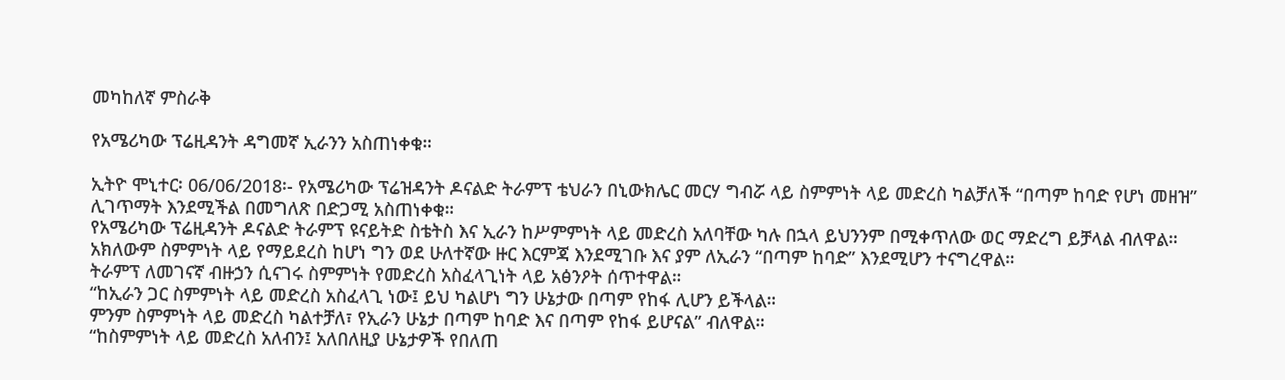መካከለኛ ምስራቅ

የአሜሪካው ፕሬዚዳንት ዳግመኛ ኢራንን አስጠነቀቁ።

ኢትዮ ሞኒተር፡ 06/06/2018፡- የአሜሪካው ፕሬዝዳንት ዶናልድ ትራምፕ ቴህራን በኒውክሌር መርሃ ግብሯ ላይ ስምምነት ላይ መድረስ ካልቻለች “በጣም ከባድ የሆነ መዘዝ” ሊገጥማት እንደሚችል በመግለጽ በድጋሚ አስጠነቀቁ።
የአሜሪካው ፕሬዚዳንት ዶናልድ ትራምፕ ዩናይትድ ስቴትስ እና ኢራን ከሥምምነት ላይ መድረስ አለባቸው ካሉ በኋላ ይህንንም በሚቀጥለው ወር ማድረግ ይቻላል ብለዋል።
አክለውም ስምምነት ላይ የማይደረስ ከሆነ ግን ወደ ሁለተኛው ዙር እርምጃ እንደሚገቡ እና ያም ለኢራን “በጣም ከባድ” እንደሚሆን ተናግረዋል።
ትራምፕ ለመገናኛ ብዙኃን ሲናገሩ ስምምነት የመድረስ አስፈላጊነት ላይ አፅንዖት ሰጥተዋል።
“ከኢራን ጋር ስምምነት ላይ መድረስ አስፈላጊ ነው፤ ይህ ካልሆነ ግን ሁኔታው በጣም የከፋ ሊሆን ይችላል።
ምንም ስምምነት ላይ መድረስ ካልተቻለ፣ የኢራን ሁኔታ በጣም ከባድ እና በጣም የከፋ ይሆናል” ብለዋል።
“ከስምምነት ላይ መድረስ አለብን፤ አለበለዚያ ሁኔታዎች የበለጠ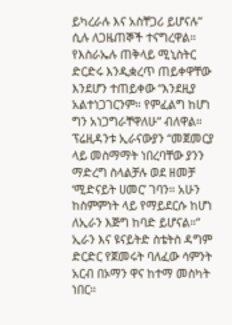ይካረራሉ እና አስቸጋሪ ይሆናሉ” ሲሉ ለጋዜጠኞች ተናግረዋል።
የእስራኤሉ ጠቅላይ ሚኒስትር ድርድሩ እንዲቋረጥ ጠይቀዋቸው እንደሆን ተጠይቀው “እንደዚያ አልተነጋገርንም። የምፈልግ ከሆነ ግን አነጋግራቸዋለሁ” ብለዋል።
ፕሬዚዳንቱ ኢራናውያን “መጀመርያ ላይ መስማማት ነበረባቸው ያንን ማድረግ ስላልቻሉ ወደ ዘመቻ ‘ሚድናይት ሀመር’ ገባን። አሁን ከስምምነት ላይ የማይደርሱ ከሆነ ለኢራን እጅግ ከባድ ይሆናል።”
ኢራን እና ዩናይትድ ስቴትስ ዳግም ድርድር የጀመሩት ባለፈው ሳምንት አርብ በኦማን ዋና ከተማ መስካት ነበር።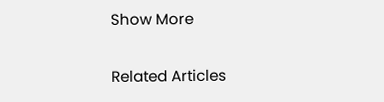Show More

Related Articles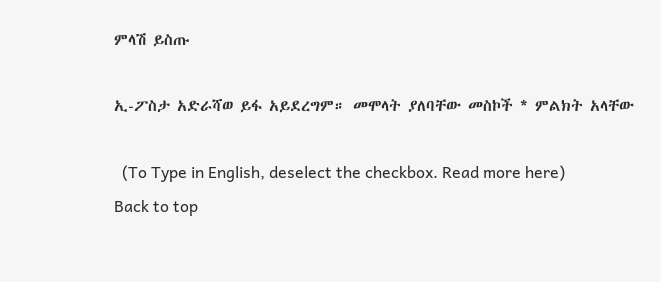ምላሽ ይስጡ

ኢ-ፖስታ አድራሻወ ይፋ አይደረግም። መሞላት ያለባቸው መስኮች * ምልክት አላቸው

  (To Type in English, deselect the checkbox. Read more here)
Back to top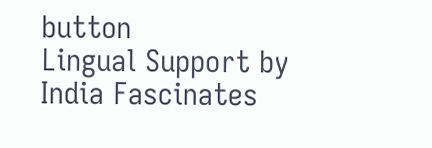button
Lingual Support by India Fascinates